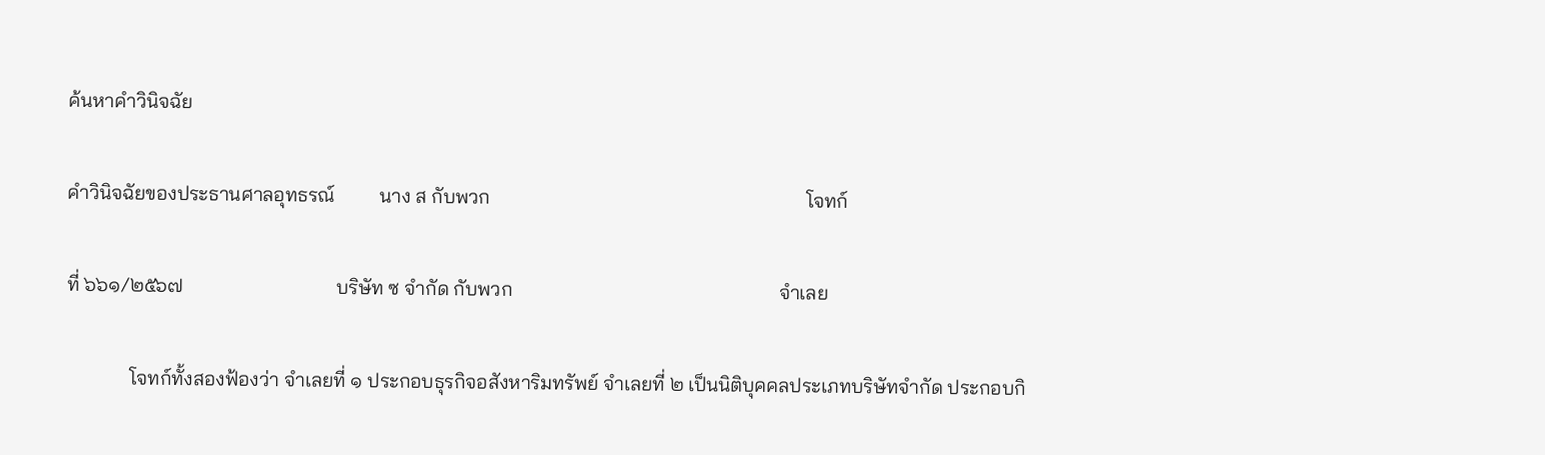ค้นหาคำวินิจฉัย

คำวินิจฉัยของประธานศาลอุทธรณ์         นาง ส กับพวก                                                                โจทก์

ที่ ๖๖๑/๒๕๖๗                               บริษัท ซ จำกัด กับพวก                                                      จำเลย

             โจทก์ทั้งสองฟ้องว่า จำเลยที่ ๑ ประกอบธุรกิจอสังหาริมทรัพย์ จำเลยที่ ๒ เป็นนิติบุคคลประเภทบริษัทจำกัด ประกอบกิ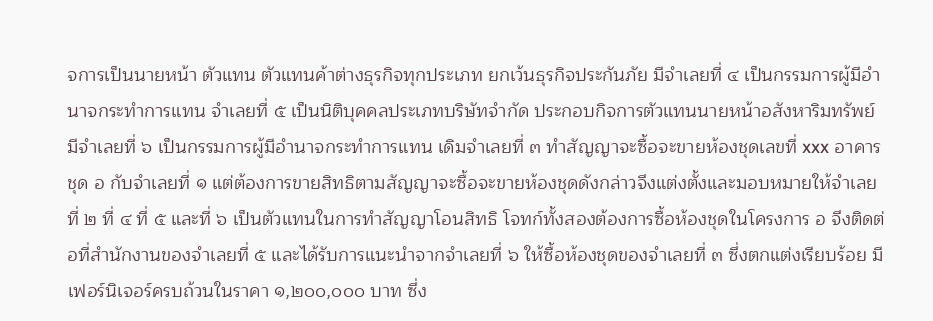จการเป็นนายหน้า ตัวแทน ตัวแทนค้าต่างธุรกิจทุกประเภท ยกเว้นธุรกิจประกันภัย มีจำเลยที่ ๔ เป็นกรรมการผู้มีอำนาจกระทำการแทน จำเลยที่ ๕ เป็นนิติบุคคลประเภทบริษัทจำกัด ประกอบกิจการตัวแทนนายหน้าอสังหาริมทรัพย์ มีจำเลยที่ ๖ เป็นกรรมการผู้มีอำนาจกระทำการแทน เดิมจำเลยที่ ๓ ทำสัญญาจะซื้อจะขายห้องชุดเลขที่ xxx อาคารชุด อ กับจำเลยที่ ๑ แต่ต้องการขายสิทธิตามสัญญาจะซื้อจะขายห้องชุดดังกล่าวจึงแต่งตั้งและมอบหมายให้จำเลยที่ ๒ ที่ ๔ ที่ ๕ และที่ ๖ เป็นตัวแทนในการทำสัญญาโอนสิทธิ โจทก์ทั้งสองต้องการซื้อห้องชุดในโครงการ อ จึงติดต่อที่สำนักงานของจำเลยที่ ๕ และได้รับการแนะนำจากจำเลยที่ ๖ ให้ซื้อห้องชุดของจำเลยที่ ๓ ซึ่งตกแต่งเรียบร้อย มีเฟอร์นิเจอร์ครบถ้วนในราคา ๑,๒๐๐,๐๐๐ บาท ซึ่ง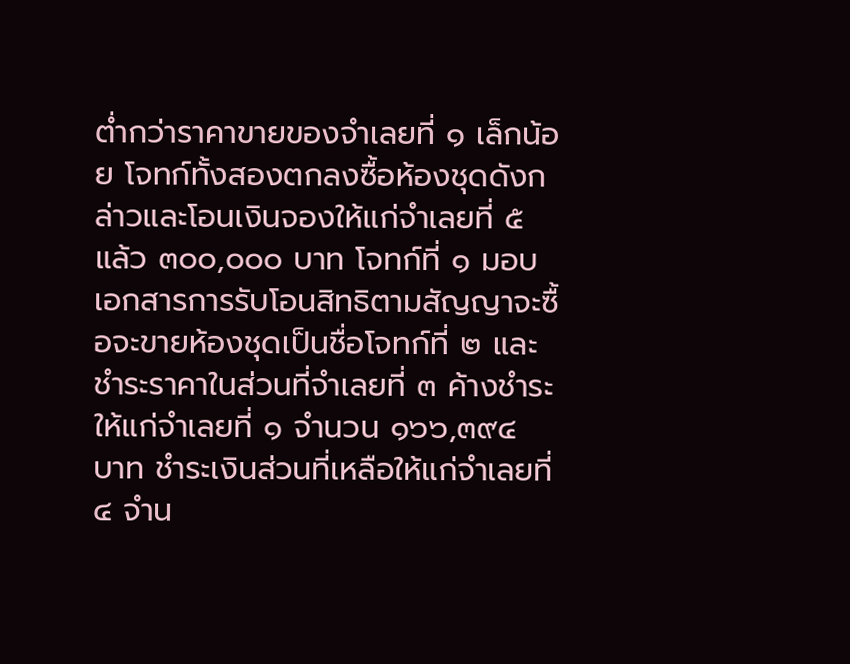ต่ำกว่าราคาขายของจำเลยที่ ๑ เล็กน้อย โจทก์ทั้งสองตกลงซื้อห้องชุดดังกล่าวและโอนเงินจองให้แก่จำเลยที่ ๕ แล้ว ๓๐๐,๐๐๐ บาท โจทก์ที่ ๑ มอบเอกสารการรับโอนสิทธิตามสัญญาจะซื้อจะขายห้องชุดเป็นชื่อโจทก์ที่ ๒ และชำระราคาในส่วนที่จำเลยที่ ๓ ค้างชำระให้แก่จำเลยที่ ๑ จำนวน ๑๖๖,๓๙๔ บาท ชำระเงินส่วนที่เหลือให้แก่จำเลยที่ ๔ จำน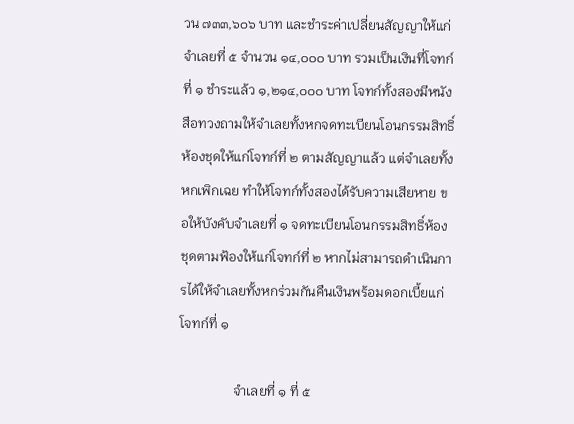วน ๗๓๓,๖๐๖ บาท และชำระค่าเปลี่ยนสัญญาให้แก่จำเลยที่ ๕ จำนวน ๑๔,๐๐๐ บาท รวมเป็นเงินที่โจทก์ที่ ๑ ชำระแล้ว ๑,๒๑๔,๐๐๐ บาท โจทก์ทั้งสองมีหนังสือทวงถามให้จำเลยทั้งหกจดทะเบียนโอนกรรมสิทธิ์ห้องชุดให้แก่โจทก์ที่ ๒ ตามสัญญาแล้ว แต่จำเลยทั้งหกเพิกเฉย ทำให้โจทก์ทั้งสองได้รับความเสียหาย ขอให้บังคับจำเลยที่ ๑ จดทะเบียนโอนกรรมสิทธิ์ห้องชุดตามฟ้องให้แก่โจทก์ที่ ๒ หากไม่สามารถดำเนินการได้ให้จำเลยทั้งหกร่วมกันคืนเงินพร้อมดอกเบี้ยแก่โจทก์ที่ ๑

                จำเลยที่ ๑ ที่ ๕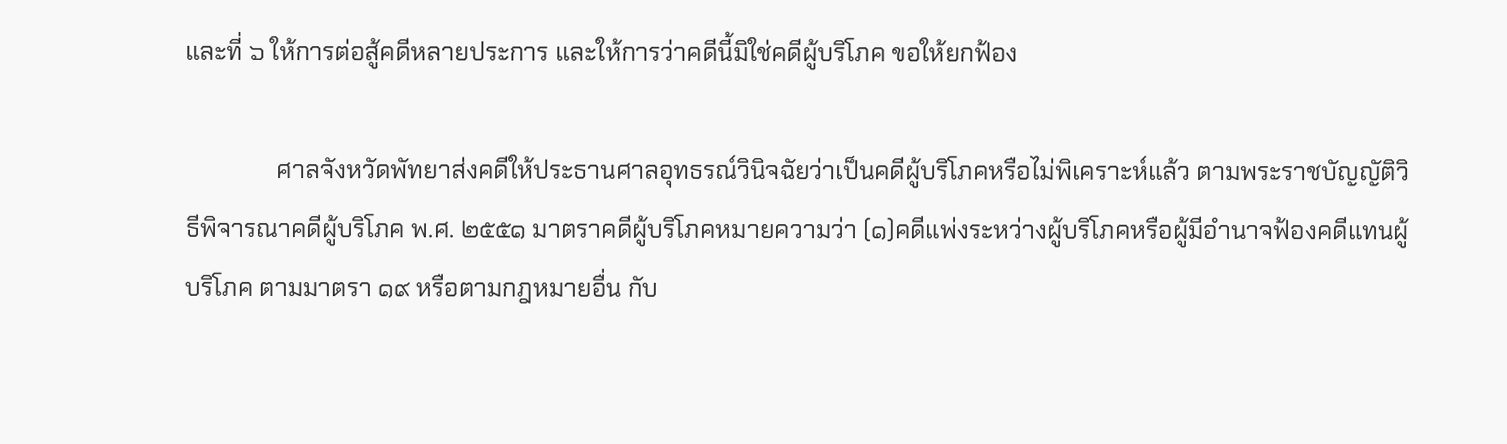และที่ ๖ ให้การต่อสู้คดีหลายประการ และให้การว่าคดีนี้มิใช่คดีผู้บริโภค ขอให้ยกฟ้อง

               ศาลจังหวัดพัทยาส่งคดีให้ประธานศาลอุทธรณ์วินิจฉัยว่าเป็นคดีผู้บริโภคหรือไม่พิเคราะห์แล้ว ตามพระราชบัญญัติวิธีพิจารณาคดีผู้บริโภค พ.ศ. ๒๕๕๑ มาตราคดีผู้บริโภคหมายความว่า (๑)คดีแพ่งระหว่างผู้บริโภคหรือผู้มีอำนาจฟ้องคดีแทนผู้บริโภค ตามมาตรา ๑๙ หรือตามกฎหมายอื่น กับ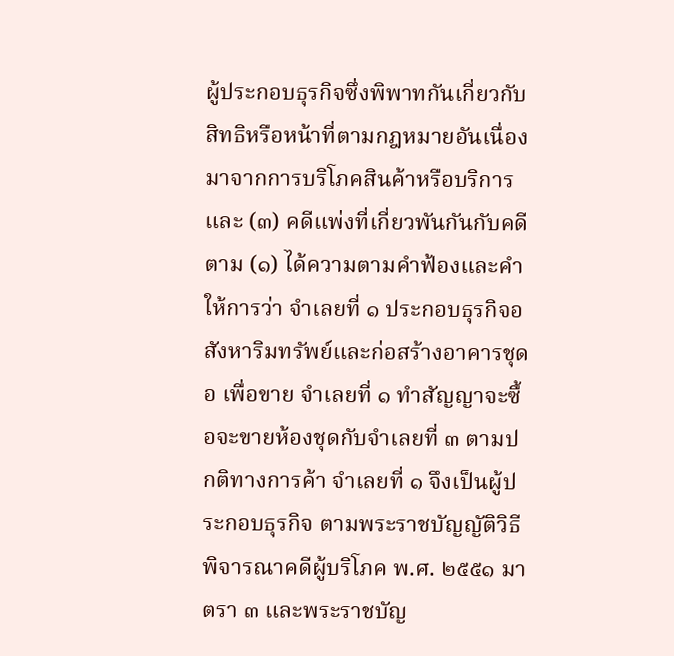ผู้ประกอบธุรกิจซึ่งพิพาทกันเกี่ยวกับสิทธิหรือหน้าที่ตามกฎหมายอันเนื่องมาจากการบริโภคสินค้าหรือบริการ และ (๓) คดีแพ่งที่เกี่ยวพันกันกับคดีตาม (๑) ได้ความตามคำฟ้องและคำให้การว่า จำเลยที่ ๑ ประกอบธุรกิจอสังหาริมทรัพย์และก่อสร้างอาคารชุด อ เพื่อขาย จำเลยที่ ๑ ทำสัญญาจะซื้อจะขายห้องชุดกับจำเลยที่ ๓ ตามปกติทางการค้า จำเลยที่ ๑ จึงเป็นผู้ประกอบธุรกิจ ตามพระราชบัญญัติวิธีพิจารณาคดีผู้บริโภค พ.ศ. ๒๕๕๑ มาตรา ๓ และพระราชบัญ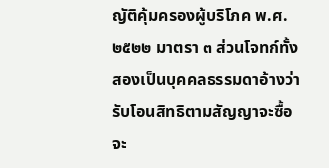ญัติคุ้มครองผู้บริโภค พ.ศ. ๒๕๒๒ มาตรา ๓ ส่วนโจทก์ทั้งสองเป็นบุคคลธรรมดาอ้างว่ารับโอนสิทธิตามสัญญาจะซื้อจะ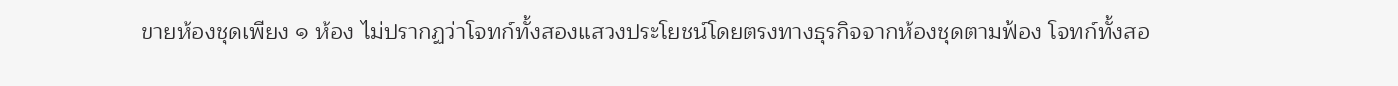ขายห้องชุดเพียง ๑ ห้อง ไม่ปรากฏว่าโจทก์ทั้งสองแสวงประโยชน์โดยตรงทางธุรกิจจากห้องชุดตามฟ้อง โจทก์ทั้งสอ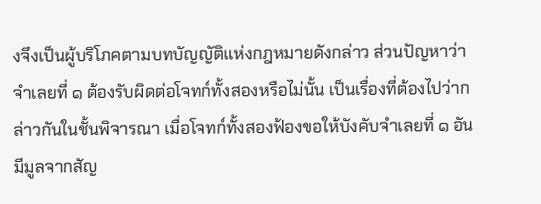งจึงเป็นผู้บริโภคตามบทบัญญัติแห่งกฎหมายดังกล่าว ส่วนปัญหาว่าจำเลยที่ ๑ ต้องรับผิดต่อโจทก์ทั้งสองหรือไม่นั้น เป็นเรื่องที่ต้องไปว่ากล่าวกันในชั้นพิจารณา เมื่อโจทก์ทั้งสองฟ้องขอให้บังคับจำเลยที่ ๑ อันมีมูลจากสัญ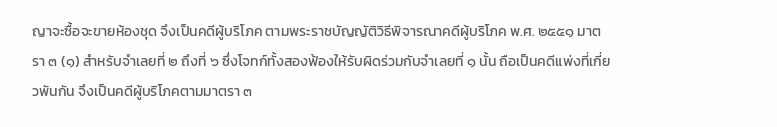ญาจะซื้อจะขายห้องชุด จึงเป็นคดีผู้บริโภค ตามพระราชบัญญัติวิธีพิจารณาคดีผู้บริโภค พ.ศ. ๒๕๕๑ มาตรา ๓ (๑) สำหรับจำเลยที่ ๒ ถึงที่ ๖ ซึ่งโจทก์ทั้งสองฟ้องให้รับผิดร่วมกับจำเลยที่ ๑ นั้น ถือเป็นคดีแพ่งที่เกี่ยวพันกัน จึงเป็นคดีผู้บริโภคตามมาตรา ๓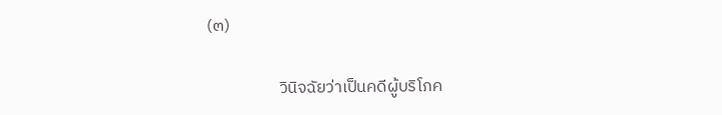(๓)

                   วินิจฉัยว่าเป็นคดีผู้บริโภค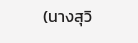(นางสุวิ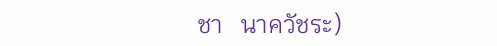ชา   นาควัชระ)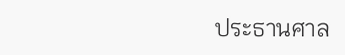ประธานศาล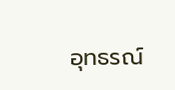อุทธรณ์